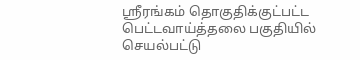ஸ்ரீரங்கம் தொகுதிக்குட்பட்ட பெட்டவாய்த்தலை பகுதியில் செயல்பட்டு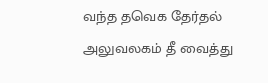வந்த தவெக தேர்தல் அலுவலகம் தீ வைத்து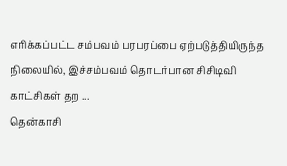எரிக்கப்பட்ட சம்பவம் பரபரப்பை ஏற்படுத்தியிருந்த நிலையில், இச்சம்பவம் தொடர்பான சிசிடிவி காட்சிகள் தற ...
தென்காசி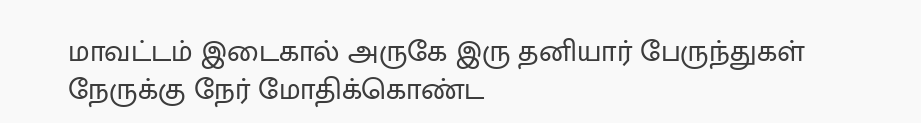மாவட்டம் இடைகால் அருகே இரு தனியார் பேருந்துகள் நேருக்கு நேர் மோதிக்கொண்ட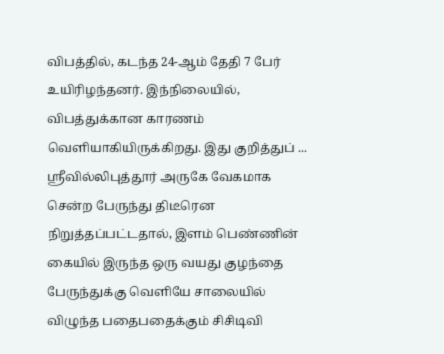விபத்தில், கடந்த 24-ஆம் தேதி 7 பேர் உயிரிழந்தனர். இந்நிலையில், விபத்துக்கான காரணம் வெளியாகியிருக்கிறது. இது குறித்துப் ...
ஸ்ரீவில்லிபுத்தூர் அருகே வேகமாக சென்ற பேருந்து திடீரென நிறுத்தப்பட்டதால், இளம் பெண்ணின் கையில் இருந்த ஒரு வயது குழந்தை பேருந்துக்கு வெளியே சாலையில் விழுந்த பதைபதைக்கும் சிசிடிவி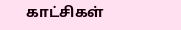காட்சிகள்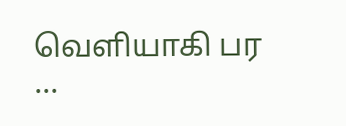வெளியாகி பர ...